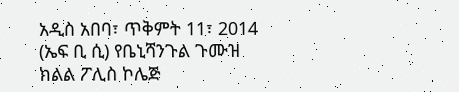አዲስ አበባ፣ ጥቅምት 11፣ 2014 (ኤፍ ቢ ሲ) የቤኒሻንጉል ጉሙዝ ክልል ፖሊስ ኮሌጅ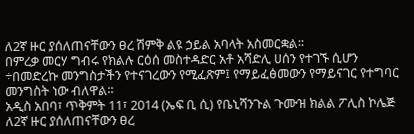ለ2ኛ ዙር ያሰለጠናቸውን ፀረ ሽምቅ ልዩ ኃይል አባላት አስመርቋል፡፡
በምረቃ መርሃ ግብሩ የክልሉ ርዕሰ መስተዳድር አቶ አሻድሊ ሀሰን የተገኙ ሲሆን ÷በመድረኩ መንግስታችን የተናገረውን የሚፈጽም፤ የማይፈፅመውን የማይናገር የተግባር መንግስት ነው ብለዋል።
አዲስ አበባ፣ ጥቅምት 11፣ 2014 (ኤፍ ቢ ሲ) የቤኒሻንጉል ጉሙዝ ክልል ፖሊስ ኮሌጅ ለ2ኛ ዙር ያሰለጠናቸውን ፀረ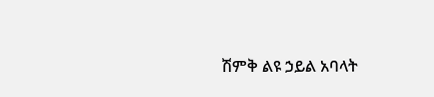ሽምቅ ልዩ ኃይል አባላት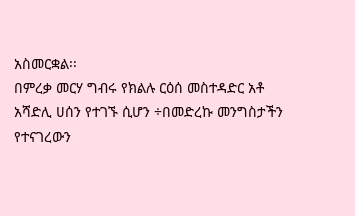አስመርቋል፡፡
በምረቃ መርሃ ግብሩ የክልሉ ርዕሰ መስተዳድር አቶ አሻድሊ ሀሰን የተገኙ ሲሆን ÷በመድረኩ መንግስታችን የተናገረውን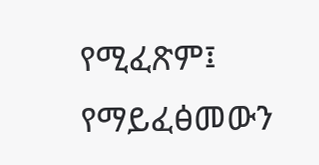የሚፈጽም፤ የማይፈፅመውን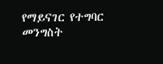የማይናገር የተግባር መንግስት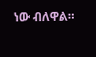ነው ብለዋል።